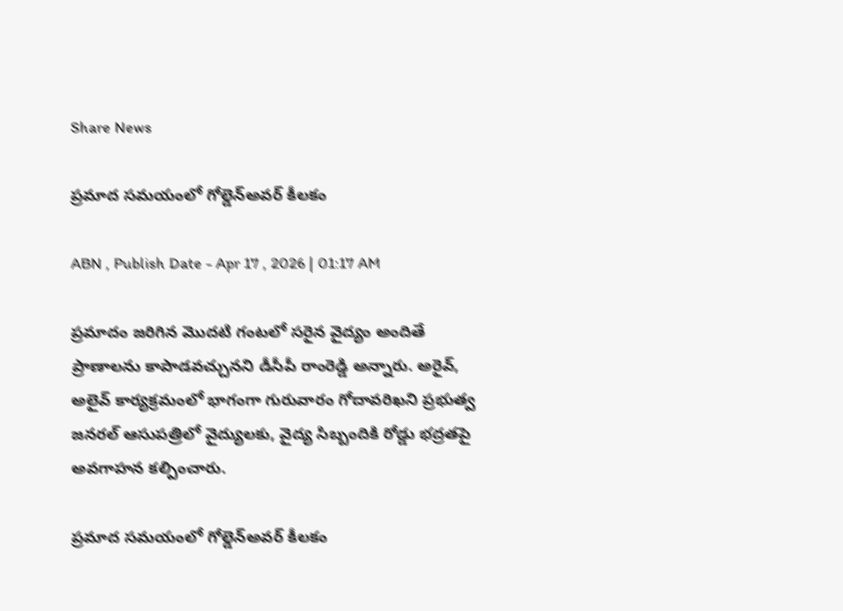Share News

ప్రమాద సమయంలో గోల్డెన్‌అవర్‌ కీలకం

ABN , Publish Date - Apr 17 , 2026 | 01:17 AM

ప్రమాదం జరిగిన మొదటి గంటలో సరైన వైద్యం అందితే ప్రాణాలను కాపాడవచ్చునని డీసీపీ రాంరెడ్డి అన్నారు. అరైవ్‌, అలైవ్‌ కార్యక్రమంలో భాగంగా గురువారం గోదావరిఖని ప్రభుత్వ జనరల్‌ ఆసుపత్రిలో వైద్యులకు, వైద్య సిబ్బందికి రోడ్డు భద్రతపై అవగాహన కల్పించారు.

ప్రమాద సమయంలో గోల్డెన్‌అవర్‌ కీలకం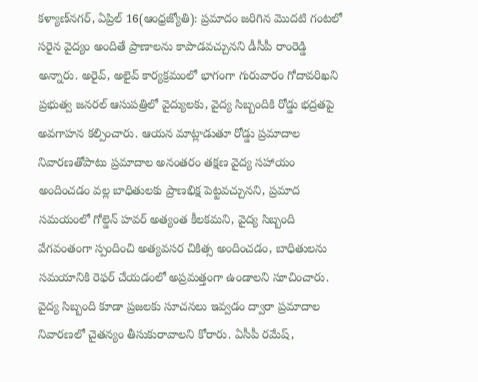కళ్యాణ్‌నగర్‌, ఏప్రిల్‌ 16(ఆంధ్రజ్యోతి): ప్రమాదం జరిగిన మొదటి గంటలో సరైన వైద్యం అందితే ప్రాణాలను కాపాడవచ్చునని డీసీపీ రాంరెడ్డి అన్నారు. అరైవ్‌, అలైవ్‌ కార్యక్రమంలో భాగంగా గురువారం గోదావరిఖని ప్రభుత్వ జనరల్‌ ఆసుపత్రిలో వైద్యులకు, వైద్య సిబ్బందికి రోడ్డు భద్రతపై అవగాహన కల్పించారు. ఆయన మాట్లాడుతూ రోడ్డు ప్రమాదాల నివారణతోపాటు ప్రమాదాల అనంతరం తక్షణ వైద్య సహాయం అందించడం వల్ల బాధితులకు ప్రాణభిక్ష పెట్టవచ్చునని, ప్రమాద సమయంలో గోల్డెన్‌ హవర్‌ అత్యంత కీలకమని, వైద్య సిబ్బంది వేగవంతంగా స్పందించి అత్యవసర చికిత్స అందించడం, బాధితులను సమయానికి రెఫర్‌ చేయడంలో అప్రమత్తంగా ఉండాలని సూచించారు. వైద్య సిబ్బంది కూడా ప్రజలకు సూచనలు ఇవ్వడం ద్వారా ప్రమాదాల నివారణలో చైతన్యం తీసుకురావాలని కోరారు. ఏసీపీ రమేష్‌,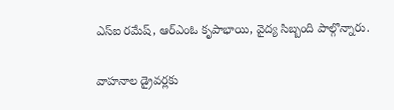ఎస్‌ఐ రమేష్‌, ఆర్‌ఎంఓ కృపాభాయి, వైద్య సిబ్బంది పాల్గొన్నారు.

వాహనాల డ్రైవర్లకు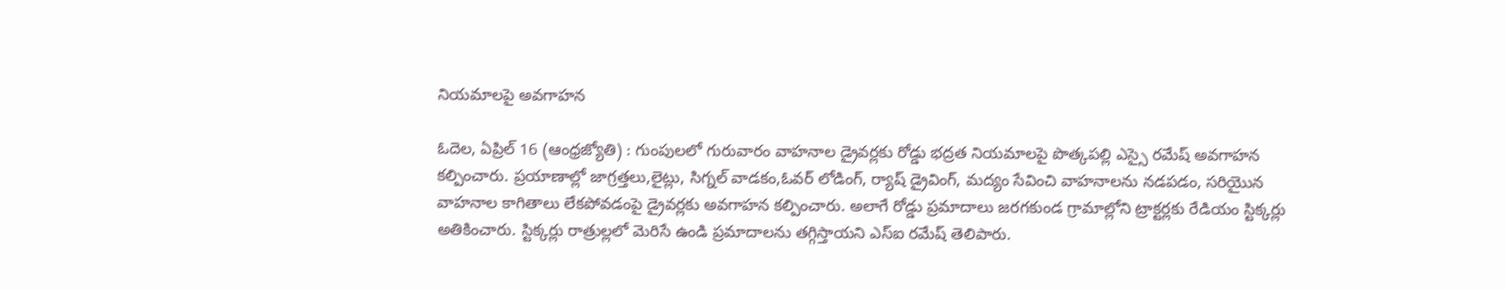నియమాలపై అవగాహన

ఓదెల, ఏప్రిల్‌ 16 (ఆంధ్రజ్యోతి) : గుంపులలో గురువారం వాహనాల డ్రైవర్లకు రోడ్డు భద్రత నియమాలపై పొత్కపల్లి ఎస్సై రమేష్‌ అవగాహన కల్పించారు. ప్రయాణాల్లో జాగ్రత్తలు,లైట్లు, సిగ్నల్‌ వాడకం,ఓవర్‌ లోడింగ్‌, ర్యాష్‌ డ్రైవింగ్‌, మద్యం సేవించి వాహనాలను నడపడం, సరియైున వాహనాల కాగితాలు లేకపోవడంపై డ్రైవర్లకు అవగాహన కల్పించారు. అలాగే రోడ్డు ప్రమాదాలు జరగకుండ గ్రామాల్లోని ట్రాక్టర్లకు రేడియం స్టిక్కర్లు అతికించారు. స్టిక్కర్లు రాత్రుల్లలో మెరిసే ఉండి ప్రమాదాలను తగ్గిస్తాయని ఎస్‌ఐ రమేష్‌ తెలిపారు.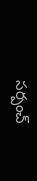సర్పంచ్‌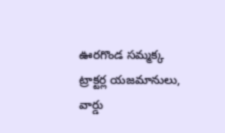ఊరగొండ సమ్మక్క ట్రాక్టర్ల యజమానులు, వార్డు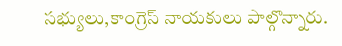సభ్యులు,కాంగ్రెస్‌ నాయకులు పాల్గొన్నారు.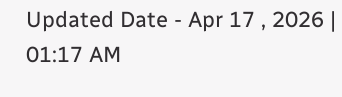Updated Date - Apr 17 , 2026 | 01:17 AM